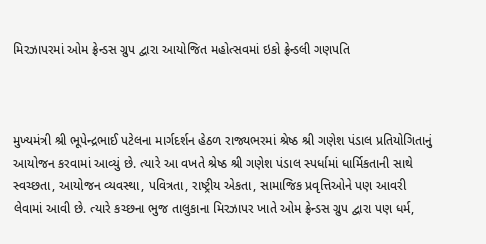મિરઝાપરમાં ઓમ ફ્રેન્ડસ ગ્રુપ દ્વારા આયોજિત મહોત્સવમાં ઇકો ફ્રેન્ડલી ગણપતિ



મુખ્યમંત્રી શ્રી ભૂપેન્દ્રભાઈ પટેલના માર્ગદર્શન હેઠળ રાજ્યભરમાં શ્રેષ્ઠ શ્રી ગણેશ પંડાલ પ્રતિયોગિતાનું આયોજન કરવામાં આવ્યું છે. ત્યારે આ વખતે શ્રેષ્ઠ શ્રી ગણેશ પંડાલ સ્પર્ધામાં ધાર્મિકતાની સાથે સ્વચ્છતા, આયોજન વ્યવસ્થા, પવિત્રતા, રાષ્ટ્રીય એકતા, સામાજિક પ્રવૃત્તિઓને પણ આવરી લેવામાં આવી છે. ત્યારે કચ્છના ભુજ તાલુકાના મિરઝાપર ખાતે ઓમ ફ્રેન્ડસ ગ્રુપ દ્વારા પણ ધર્મ,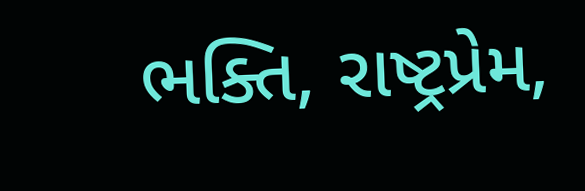ભક્તિ, રાષ્ટ્રપ્રેમ,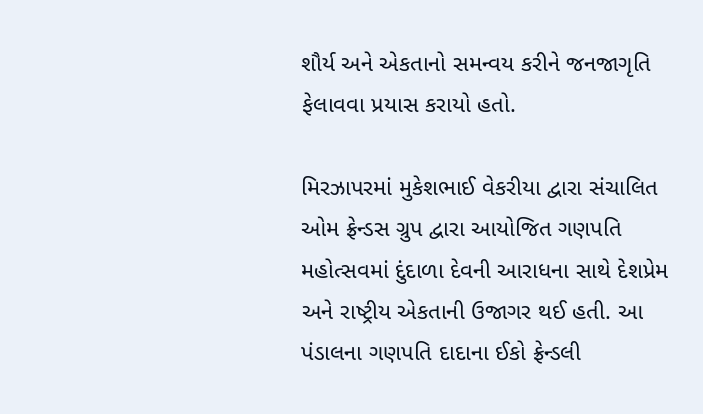શૌર્ય અને એકતાનો સમન્વય કરીને જનજાગૃતિ ફેલાવવા પ્રયાસ કરાયો હતો.

મિરઝાપરમાં મુકેશભાઈ વેકરીયા દ્વારા સંચાલિત ઓમ ફ્રેન્ડસ ગ્રુપ દ્વારા આયોજિત ગણપતિ મહોત્સવમાં દુંદાળા દેવની આરાધના સાથે દેશપ્રેમ અને રાષ્ટ્રીય એકતાની ઉજાગર થઈ હતી. આ પંડાલના ગણપતિ દાદાના ઈકો ફ્રેન્ડલી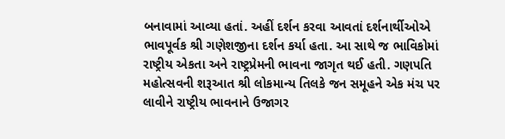બનાવામાં આવ્યા હતાં. અહીં દર્શન કરવા આવતાં દર્શનાર્થીઓએ ભાવપૂર્વક શ્રી ગણેશજીના દર્શન કર્યા હતા. આ સાથે જ ભાવિકોમાં રાષ્ટ્રીય એકતા અને રાષ્ટ્રપ્રેમની ભાવના જાગૃત થઈ હતી. ગણપતિ મહોત્સવની શરૂઆત શ્રી લોકમાન્ય તિલકે જન સમૂહને એક મંચ પર લાવીને રાષ્ટ્રીય ભાવનાને ઉજાગર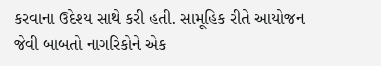કરવાના ઉદેશ્ય સાથે કરી હતી. સામૂહિક રીતે આયોજન જેવી બાબતો નાગરિકોને એક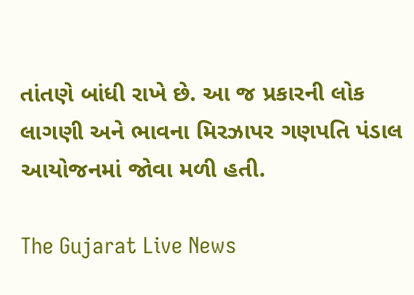તાંતણે બાંધી રાખે છે. આ‌ જ પ્રકારની લોક લાગણી અને ભાવના મિરઝાપર ગણપતિ પંડાલ આયોજનમાં જોવા મળી હતી.

The Gujarat Live News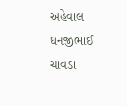અહેવાલ ધનજીભાઈ ચાવડા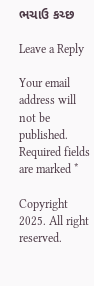ભચાઉ કચ્છ

Leave a Reply

Your email address will not be published. Required fields are marked *

Copyright 2025. All right reserved.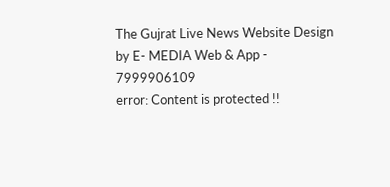The Gujrat Live News Website Design by E- MEDIA Web & App - 7999906109
error: Content is protected !!